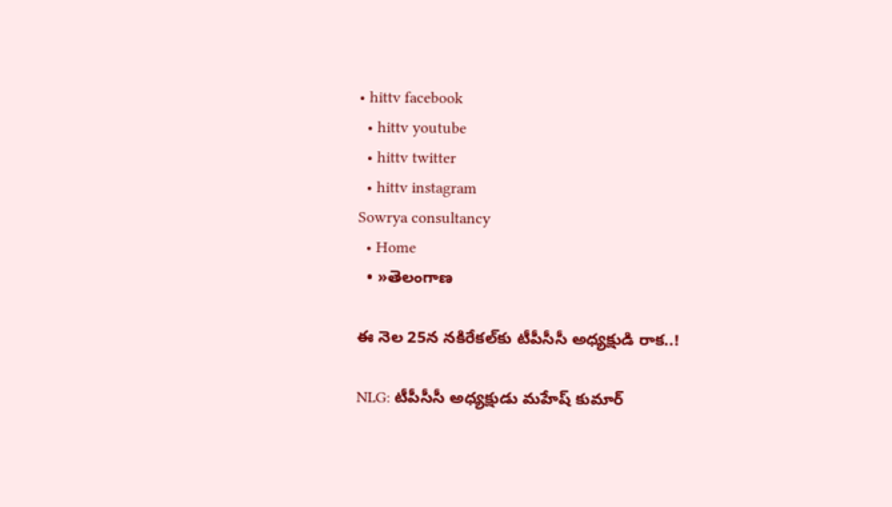• hittv facebook
  • hittv youtube
  • hittv twitter
  • hittv instagram
Sowrya consultancy
  • Home
  • »తెలంగాణ

ఈ నెల 25న నకిరేకల్‌కు టీపీసీసీ అధ్యక్షుడి రాక..!

NLG: టీపీసీసీ అధ్యక్షుడు మహేష్ కుమార్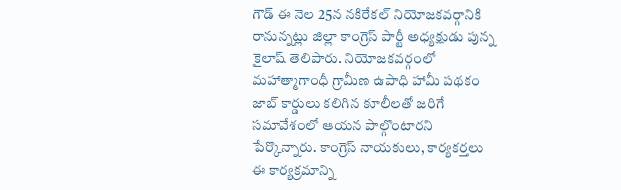గౌడ్ ఈ నెల 25న నకిరేకల్ నియోజకవర్గానికి రానున్నట్లు జిల్లా కాంగ్రెస్ పార్టీ అధ్యక్షుడు పున్న కైలాష్ తెలిపారు. నియోజకవర్గంలో మహాత్మాగాంధీ గ్రామీణ ఉపాధి హామీ పథకం జాబ్ కార్డులు కలిగిన కూలీలతో జరిగే సమావేశంలో ఆయన పాల్గొంటారని పేర్కొన్నారు. కాంగ్రెస్ నాయకులు, కార్యకర్తలు ఈ కార్యక్రమాన్ని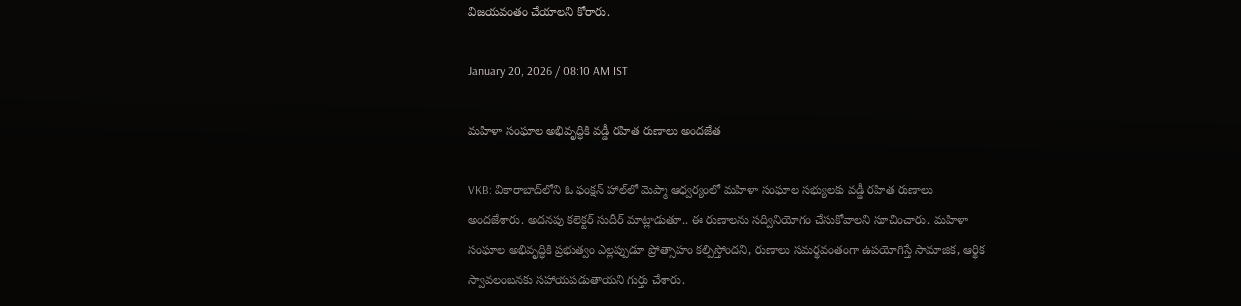విజయవంతం చేయాలని కోరారు.

January 20, 2026 / 08:10 AM IST

మహిళా సంఘాల అభివృద్ధికి వడ్డీ రహిత రుణాలు అందజేత

VKB: వికారాబాద్‌లోని ఓ ఫంక్షన్ హాల్‌లో మెప్మా ఆధ్వర్యంలో మహిళా సంఘాల సభ్యులకు వడ్డీ రహిత రుణాలు అందజేశారు. అదనపు కలెక్టర్ సుదీర్ మాట్లాడుతూ.. ఈ రుణాలను సద్వినియోగం చేసుకోవాలని సూచించారు. మహిళా సంఘాల అభివృద్ధికి ప్రభుత్వం ఎల్లప్పుడూ ప్రోత్సాహం కల్పిస్తోందని, రుణాలు సమర్థవంతంగా ఉపయోగిస్తే సామాజిక, ఆర్థిక స్వావలంబనకు సహాయపడుతాయని గుర్తు చేశారు.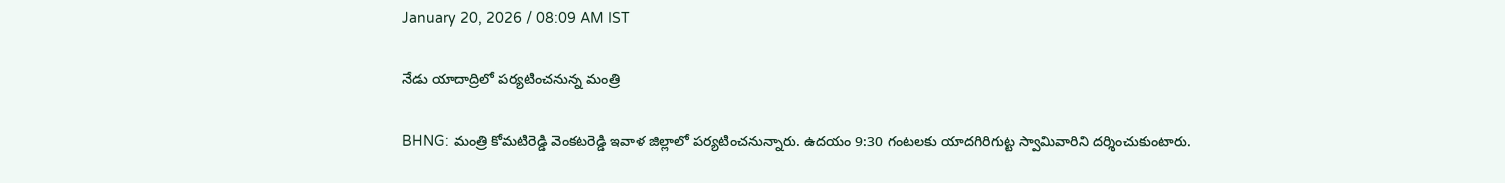January 20, 2026 / 08:09 AM IST

నేడు యాదాద్రిలో పర్యటించనున్న మంత్రి

BHNG: మంత్రి కోమటిరెడ్డి వెంకటరెడ్డి ఇవాళ జిల్లాలో పర్యటించనున్నారు. ఉదయం 9:30 గంటలకు యాదగిరిగుట్ట స్వామివారిని దర్శించుకుంటారు.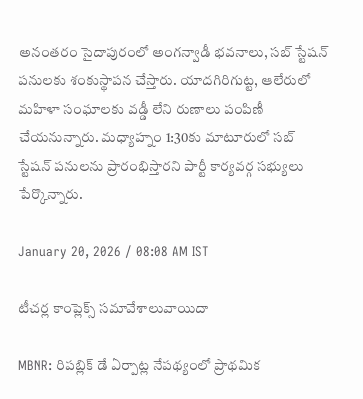అనంతరం సైదాపురంలో అంగన్వాడీ భవనాలు, సబ్ స్టేషన్ పనులకు శంకుస్థాపన చేస్తారు. యాదగిరిగుట్ట, ఆలేరులో మహిళా సంఘాలకు వడ్డీ లేని రుణాలు పంపిణీ చేయనున్నారు. మధ్యాహ్నం 1:30కు మాటూరులో సబ్ స్టేషన్ పనులను ప్రారంభిస్తారని పార్టీ కార్యవర్గ సభ్యులు పేర్కొన్నారు.

January 20, 2026 / 08:08 AM IST

టీచర్ల కాంప్లెక్స్ సమావేశాలువాయిదా

MBNR: రిపబ్లిక్ డే ఏర్పాట్ల నేపథ్యంలో ప్రాథమిక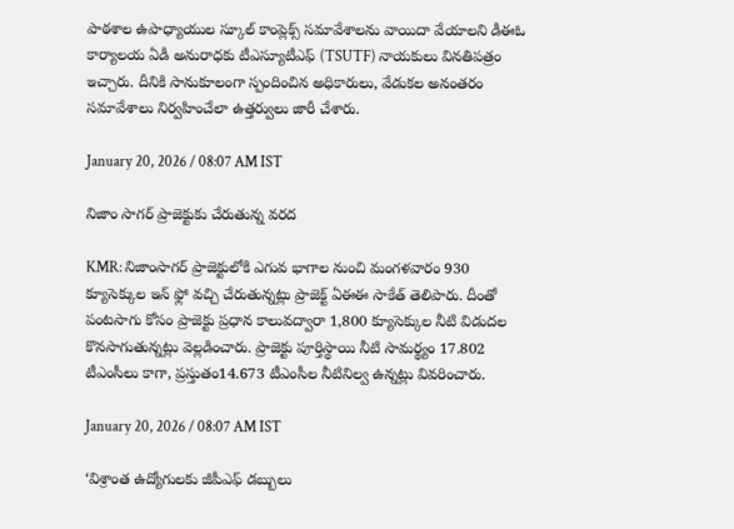పాఠశాల ఉపాధ్యాయుల స్కూల్ కాంప్లెక్స్ సమావేశాలను వాయిదా వేయాలని డీఈఓ కార్యాలయ ఏడీ అనురాధకు టీఎస్యూటీఎఫ్ (TSUTF) నాయకులు వినతిపత్రం ఇచ్చారు. దీనికి సానుకూలంగా స్పందించిన అధికారులు, వేడుకల అనంతరం సమావేశాలు నిర్వహించేలా ఉత్తర్వులు జారీ చేశారు.

January 20, 2026 / 08:07 AM IST

నిజాం సాగర్ ప్రాజెక్టుకు చేరుతున్న వరద

KMR: నిజాంసాగర్ ప్రాజెక్టులోకి ఎగువ భాగాల నుంచి మంగళవారం 930 క్యూసెక్కుల ఇన్ ఫ్లో వచ్చి చేరుతున్నట్లు ప్రాజెక్ట్ ఏఈఈ సాకేత్ తెలిపారు. దీంతో పంటసాగు కోసం ప్రాజెక్టు ప్రధాన కాలువద్వారా 1,800 క్యూసెక్కుల నీటి విడుదల కొనసాగుతున్నట్లు వెల్లడించారు. ప్రాజెక్టు పూర్తిస్థాయి నీటి సామర్థ్యం 17.802 టీఎంసీలు కాగా, ప్రస్తుతం14.673 టీఎంసీల నీటినిల్వ ఉన్నట్లు వివరించారు.

January 20, 2026 / 08:07 AM IST

‘విశ్రాంత ఉద్యోగులకు జీపీఎఫ్ డబ్బులు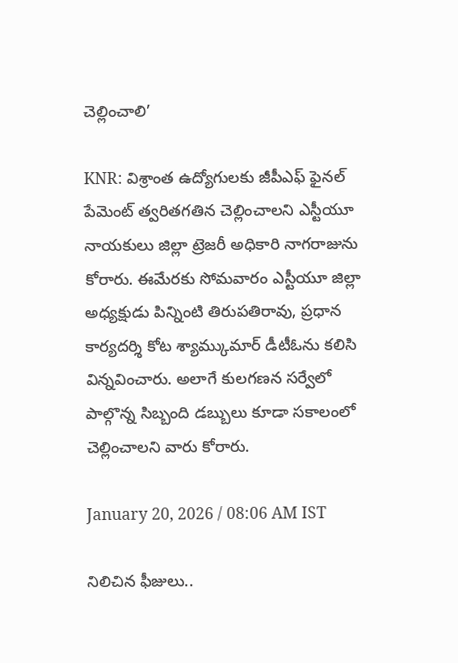చెల్లించాలి’

KNR: విశ్రాంత ఉద్యోగులకు జీపీఎఫ్ ఫైనల్ పేమెంట్ త్వరితగతిన చెల్లించాలని ఎస్టీయూ నాయకులు జిల్లా ట్రెజరీ అధికారి నాగరాజును కోరారు. ఈమేరకు సోమవారం ఎస్టీయూ జిల్లా అధ్యక్షుడు పిన్నింటి తిరుపతిరావు, ప్రధాన కార్యదర్శి కోట శ్యామ్కుమార్ డీటీఓను కలిసి విన్నవించారు. అలాగే కులగణన సర్వేలో పాల్గొన్న సిబ్బంది డబ్బులు కూడా సకాలంలో చెల్లించాలని వారు కోరారు.

January 20, 2026 / 08:06 AM IST

నిలిచిన ఫీజులు..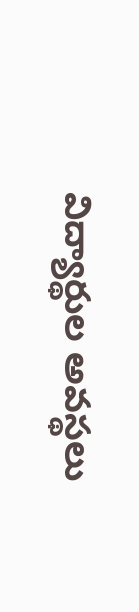విద్యార్థుల అవస్థలు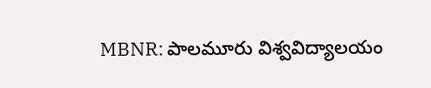MBNR: పాలమూరు విశ్వవిద్యాలయం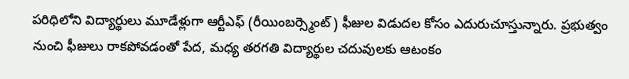పరిధిలోని విద్యార్థులు మూడేళ్లుగా ఆర్టీఎఫ్ (రీయింబర్స్మెంట్) ఫీజుల విడుదల కోసం ఎదురుచూస్తున్నారు. ప్రభుత్వం నుంచి ఫీజులు రాకపోవడంతో పేద, మధ్య తరగతి విద్యార్థుల చదువులకు ఆటంకం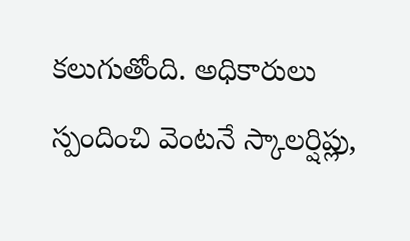కలుగుతోంది. అధికారులు స్పందించి వెంటనే స్కాలర్షిప్లు,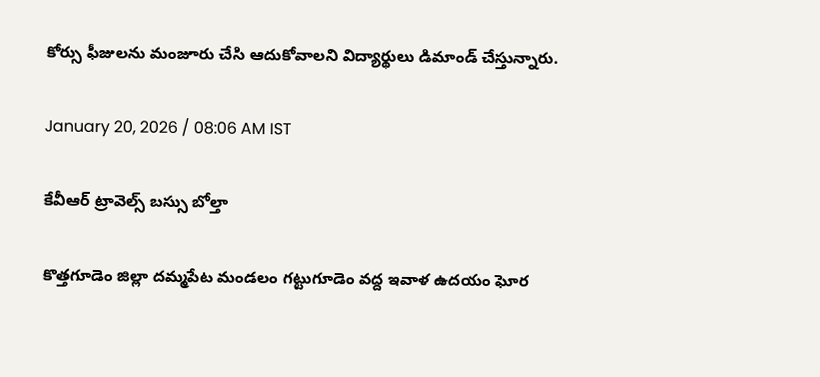కోర్సు ఫీజులను మంజూరు చేసి ఆదుకోవాలని విద్యార్థులు డిమాండ్ చేస్తున్నారు.

January 20, 2026 / 08:06 AM IST

కేవీఆర్ ట్రావెల్స్ బస్సు బోల్తా

కొత్తగూడెం జిల్లా దమ్మపేట మండలం గట్టుగూడెం వద్ద ఇవాళ ఉదయం ఘోర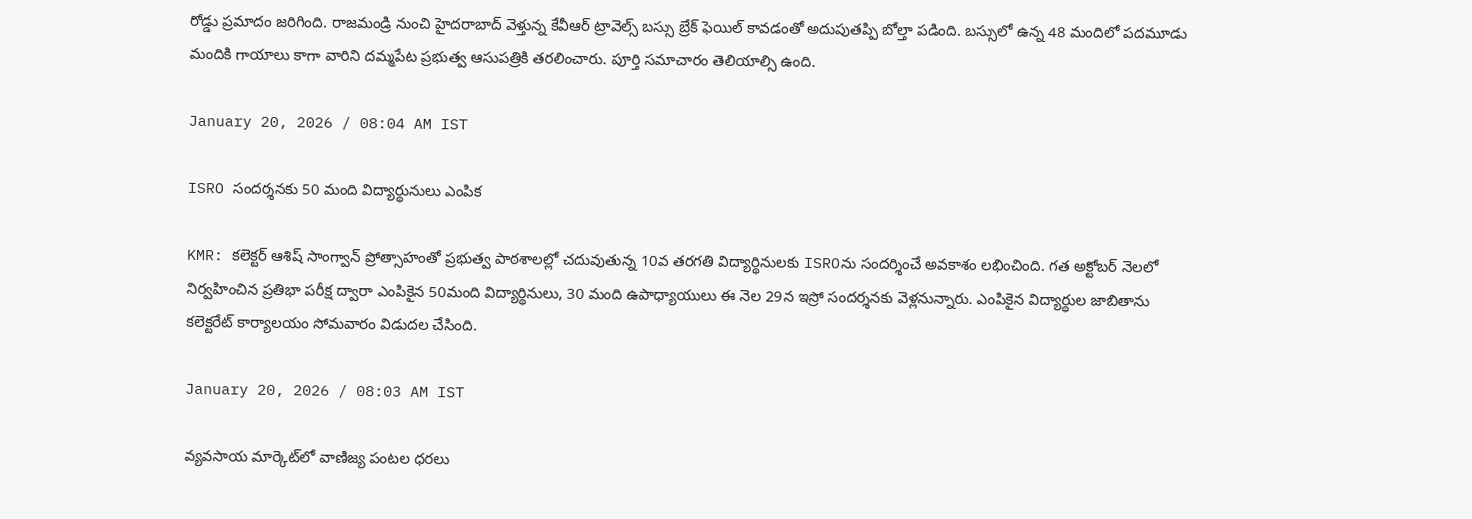రోడ్డు ప్రమాదం జరిగింది. రాజమండ్రి నుంచి హైదరాబాద్ వెళ్తున్న కేవీఆర్ ట్రావెల్స్ బస్సు బ్రేక్ ఫెయిల్ కావడంతో అదుపుతప్పి బోల్తా పడింది. బస్సులో ఉన్న 48 మందిలో పదమూడు మందికి గాయాలు కాగా వారిని దమ్మపేట ప్రభుత్వ ఆసుపత్రికి తరలించారు. పూర్తి సమాచారం తెలియాల్సి ఉంది.

January 20, 2026 / 08:04 AM IST

ISRO సందర్శనకు 50 మంది విద్యార్థునులు ఎంపిక

KMR: కలెక్టర్ ఆశిష్ సాంగ్వాన్ ప్రోత్సాహంతో ప్రభుత్వ పాఠశాలల్లో చదువుతున్న 10వ తరగతి విద్యార్థినులకు ISROను సందర్శించే అవకాశం లభించింది. గత అక్టోబర్ నెలలో నిర్వహించిన ప్రతిభా పరీక్ష ద్వారా ఎంపికైన 50మంది విద్యార్థినులు, 30 మంది ఉపాధ్యాయులు ఈ నెల 29న ఇస్రో సందర్శనకు వెళ్లనున్నారు. ఎంపికైన విద్యార్థుల జాబితాను కలెక్టరేట్ కార్యాలయం సోమవారం విడుదల చేసింది.

January 20, 2026 / 08:03 AM IST

వ్యవసాయ మార్కెట్‌లో వాణిజ్య పంటల ధరలు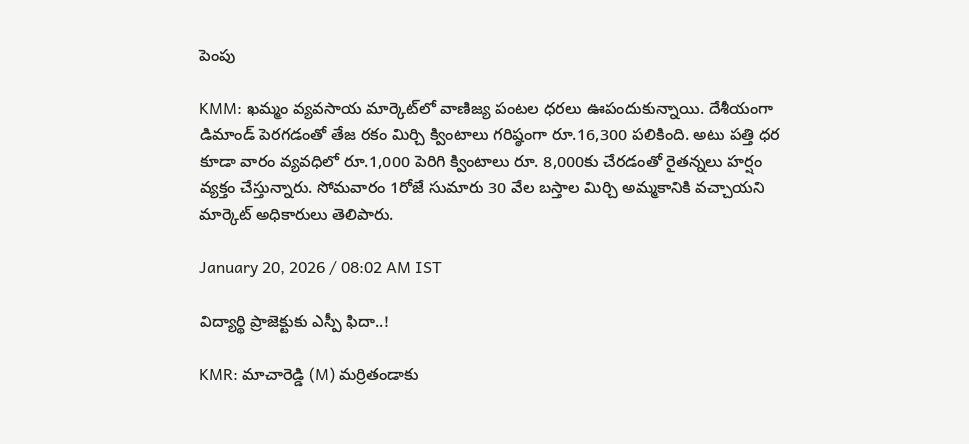పెంపు

KMM: ఖమ్మం వ్యవసాయ మార్కెట్‌లో వాణిజ్య పంటల ధరలు ఊపందుకున్నాయి. దేశీయంగా డిమాండ్ పెరగడంతో తేజ రకం మిర్చి క్వింటాలు గరిష్ఠంగా రూ.16,300 పలికింది. అటు పత్తి ధర కూడా వారం వ్యవధిలో రూ.1,000 పెరిగి క్వింటాలు రూ. 8,000కు చేరడంతో రైతన్నలు హర్షం వ్యక్తం చేస్తున్నారు. సోమవారం 1రోజే సుమారు 30 వేల బస్తాల మిర్చి అమ్మకానికి వచ్చాయని మార్కెట్ అధికారులు తెలిపారు.

January 20, 2026 / 08:02 AM IST

విద్యార్థి ప్రాజెక్టుకు ఎస్పీ ఫిదా..!

KMR: మాచారెడ్డి (M) మర్రితండాకు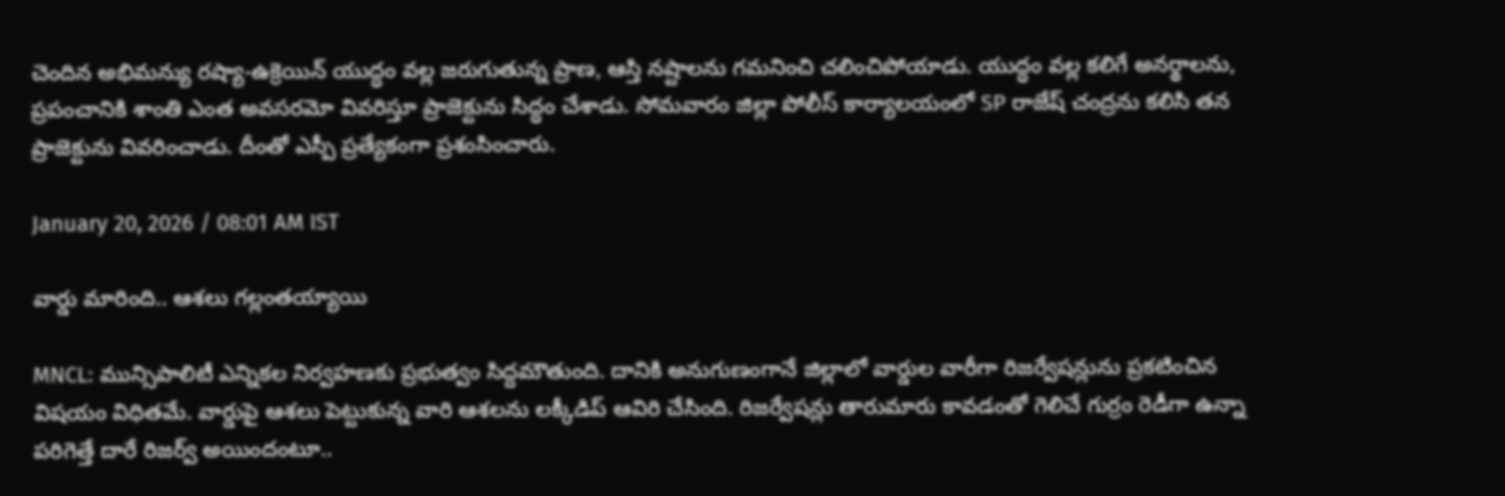చెందిన అభిమన్యు రష్యా-ఉక్రెయిన్ యుద్ధం వల్ల జరుగుతున్న ప్రాణ, ఆస్తి నష్టాలను గమనించి చలించిపోయాడు. యుద్ధం వల్ల కలిగే అనర్థాలను, ప్రపంచానికి శాంతి ఎంత అవసరమో వివరిస్తూ ప్రాజెక్టును సిద్ధం చేశాడు. సోమవారం జిల్లా పోలీస్ కార్యాలయంలో SP రాజేష్ చంద్రను కలిసి తన ప్రాజెక్టును వివరించాడు. దీంతో ఎస్పీ ప్రత్యేకంగా ప్రశంసించారు.

January 20, 2026 / 08:01 AM IST

వార్డు మారింది.. ఆశలు గల్లంతయ్యాయి

MNCL: మున్సిపాలిటీ ఎన్నికల నిర్వహణకు ప్రభుత్వం సిద్దమౌతుంది. దానికి అనుగుణంగానే జిల్లాలో వార్డుల వారీగా రిజర్వేషన్లును ప్రకటించిన విషయం విధితమే. వార్డుపై ఆశలు పెట్టుకున్న వారి ఆశలను లక్కీడిప్ ఆవిరి చేసింది. రిజర్వేషన్లు తారుమారు కావడంతో గెలిచే గుర్రం రెడీగా ఉన్నా పరిగెత్తే దారే రిజర్వ్ అయిందంటూ..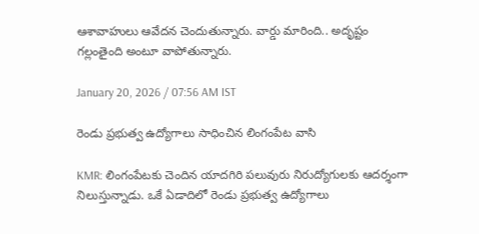ఆశావాహులు ఆవేదన చెందుతున్నారు. వార్డు మారింది.. అదృష్టం గల్లంతైంది అంటూ వాపోతున్నారు.

January 20, 2026 / 07:56 AM IST

రెండు ప్రభుత్వ ఉద్యోగాలు సాధించిన లింగంపేట వాసి

KMR: లింగంపేటకు చెందిన యాదగిరి పలువురు నిరుద్యోగులకు ఆదర్శంగా నిలుస్తున్నాడు. ఒకే ఏడాదిలో రెండు ప్రభుత్వ ఉద్యోగాలు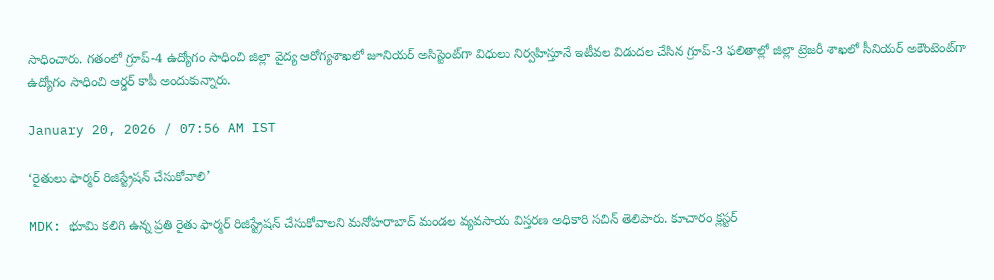సాధించారు. గతంలో గ్రూప్-4 ఉద్యోగం సాధించి జిల్లా వైద్య ఆరోగ్యశాఖలో జూనియర్ అసిస్టెంట్‌గా విధులు నిర్వహిస్తూనే ఇటీవల విడుదల చేసిన గ్రూప్-3 ఫలితాల్లో జిల్లా ట్రెజరీ శాఖలో సీనియర్ అకౌంటెంట్‌గా ఉద్యోగం సాధించి ఆర్డర్ కాపీ అందుకున్నారు.

January 20, 2026 / 07:56 AM IST

‘రైతులు ఫార్మర్ రిజిస్ట్రేషన్ చేసుకోవాలి’

MDK: భూమి కలిగి ఉన్న ప్రతి రైతు ఫార్మర్ రిజిస్ట్రేషన్ చేసుకోవాలని మనోహరాబాద్ మండల వ్యవసాయ విస్తరణ అధికారి సచిన్ తెలిపారు. కూచారం క్లస్టర్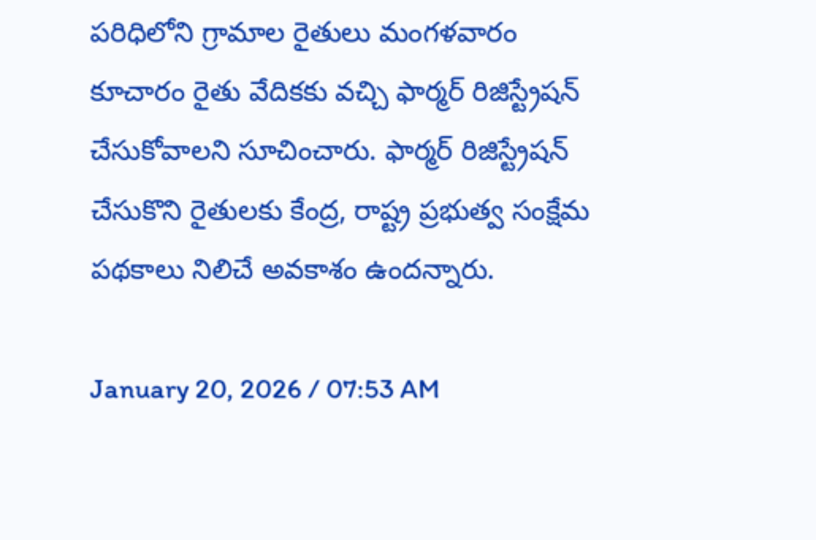పరిధిలోని గ్రామాల రైతులు మంగళవారం కూచారం రైతు వేదికకు వచ్చి ఫార్మర్ రిజిస్ట్రేషన్ చేసుకోవాలని సూచించారు. ఫార్మర్ రిజిస్ట్రేషన్ చేసుకొని రైతులకు కేంద్ర, రాష్ట్ర ప్రభుత్వ సంక్షేమ పథకాలు నిలిచే అవకాశం ఉందన్నారు.

January 20, 2026 / 07:53 AM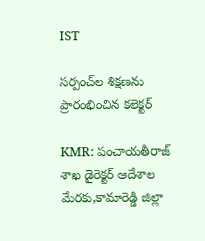IST

సర్పంచ్‌ల శిక్షణను ప్రారంభించిన కలెక్టర్

KMR: పంచాయతీరాజ్ శాఖ డైరెక్టర్ ఆదేశాల మేరకు,కామారెడ్డి జిల్లా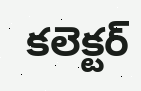కలెక్టర్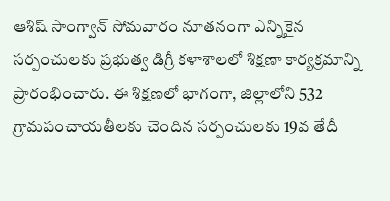ఆశిష్ సాంగ్వాన్ సోమవారం నూతనంగా ఎన్నికైన సర్పంచులకు ప్రభుత్వ డిగ్రీ కళాశాలలో శిక్షణా కార్యక్రమాన్ని ప్రారంభించారు. ఈ శిక్షణలో భాగంగా, జిల్లాలోని 532 గ్రామపంచాయతీలకు చెందిన సర్పంచులకు 19వ తేదీ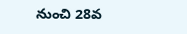నుంచి 28వ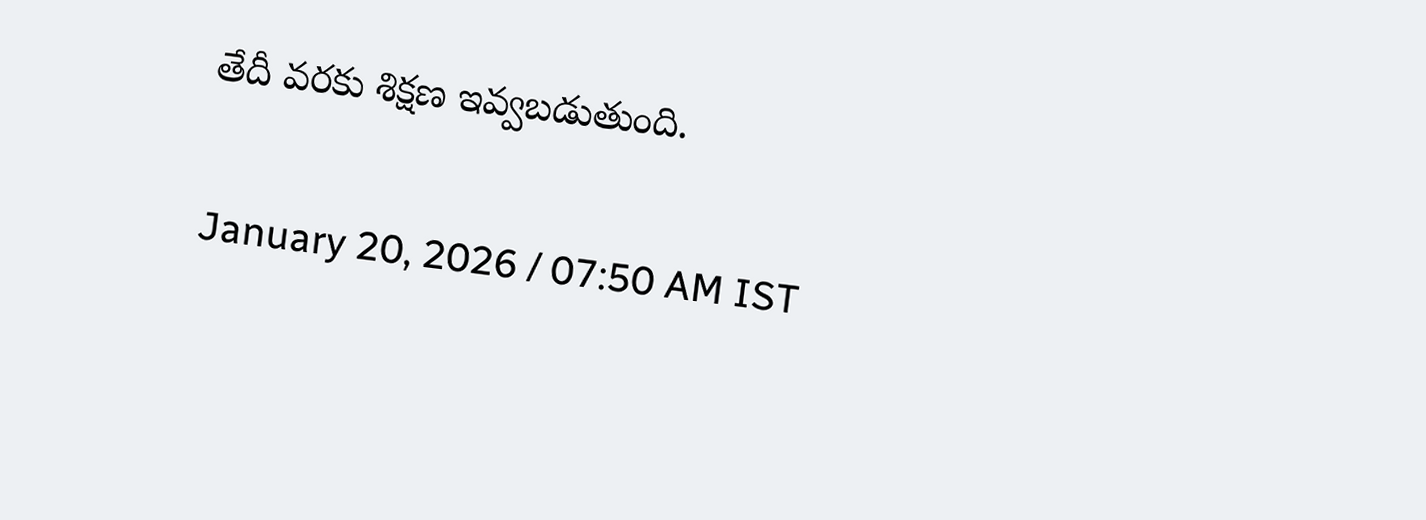తేదీ వరకు శిక్షణ ఇవ్వబడుతుంది.

January 20, 2026 / 07:50 AM IST